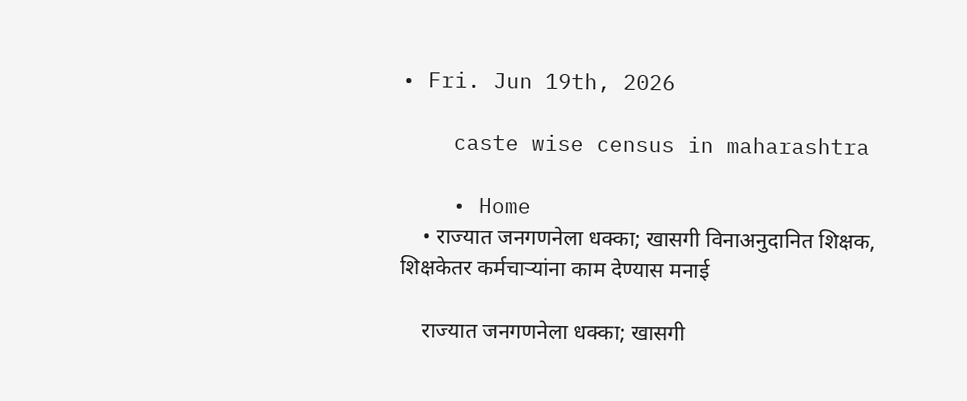• Fri. Jun 19th, 2026

    caste wise census in maharashtra

    • Home
    • राज्यात जनगणनेला धक्का; खासगी विनाअनुदानित शिक्षक, शिक्षकेतर कर्मचाऱ्यांना काम देण्यास मनाई

    राज्यात जनगणनेला धक्का; खासगी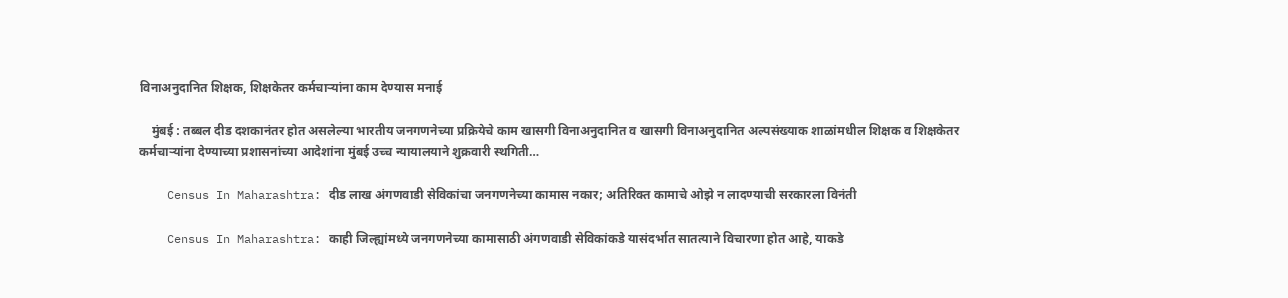विनाअनुदानित शिक्षक, शिक्षकेतर कर्मचाऱ्यांना काम देण्यास मनाई

    मुंबई : तब्बल दीड दशकानंतर होत असलेल्या भारतीय जनगणनेच्या प्रक्रियेचे काम खासगी विनाअनुदानित व खासगी विनाअनुदानित अल्पसंख्याक शाळांमधील शिक्षक व शिक्षकेतर कर्मचाऱ्यांना देण्याच्या प्रशासनांच्या आदेशांना मुंबई उच्च न्यायालयाने शुक्रवारी स्थगिती…

    Census In Maharashtra: दीड लाख अंगणवाडी सेविकांचा जनगणनेच्या कामास नकार; अतिरिक्त कामाचे ओझे न लादण्याची सरकारला विनंती

    Census In Maharashtra: काही जिल्ह्यांमध्ये जनगणनेच्या कामासाठी अंगणवाडी सेविकांकडे यासंदर्भात सातत्याने विचारणा होत आहे, याकडे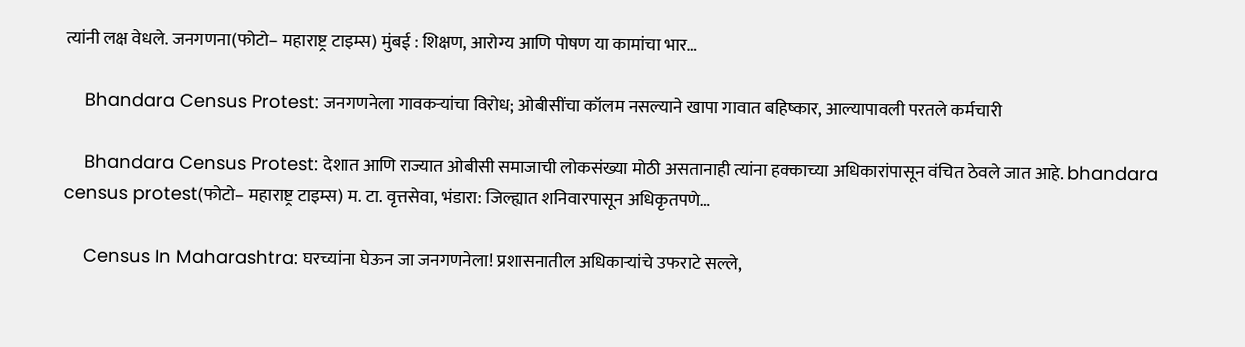त्यांनी लक्ष वेधले. जनगणना(फोटो– महाराष्ट्र टाइम्स) मुंबई : शिक्षण, आरोग्य आणि पोषण या कामांचा भार…

    Bhandara Census Protest: जनगणनेला गावकऱ्यांचा विरोध; ओबीसींचा कॉलम नसल्याने खापा गावात बहिष्कार, आल्यापावली परतले कर्मचारी

    Bhandara Census Protest: देशात आणि राज्यात ओबीसी समाजाची लोकसंख्या मोठी असतानाही त्यांना हक्काच्या अधिकारांपासून वंचित ठेवले जात आहे. bhandara census protest(फोटो– महाराष्ट्र टाइम्स) म. टा. वृत्तसेवा, भंडारा: जिल्ह्यात शनिवारपासून अधिकृतपणे…

    Census In Maharashtra: घरच्यांना घेऊन जा जनगणनेला! प्रशासनातील अधिकाऱ्यांचे उफराटे सल्ले,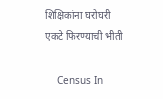शिक्षिकांना घरोघरी एकटे फिरण्याची भीती

    Census In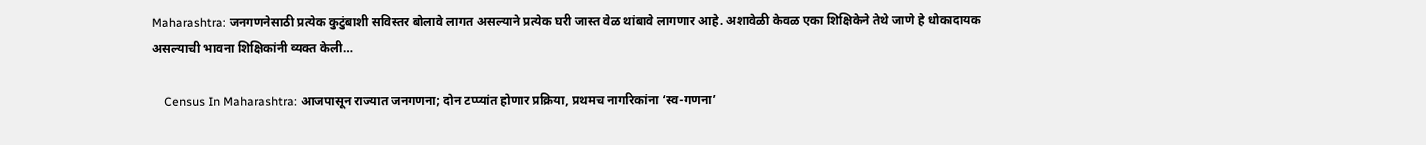Maharashtra: जनगणनेसाठी प्रत्येक कुटुंबाशी सविस्तर बोलावे लागत असल्याने प्रत्येक घरी जास्त वेळ थांबावे लागणार आहे. अशावेळी केवळ एका शिक्षिकेने तेथे जाणे हे धोकादायक असल्याची भावना शिक्षिकांनी व्यक्त केली…

    Census In Maharashtra: आजपासून राज्यात जनगणना; दोन टप्प्यांत होणार प्रक्रिया, प्रथमच नागरिकांना ‘स्व-गणना’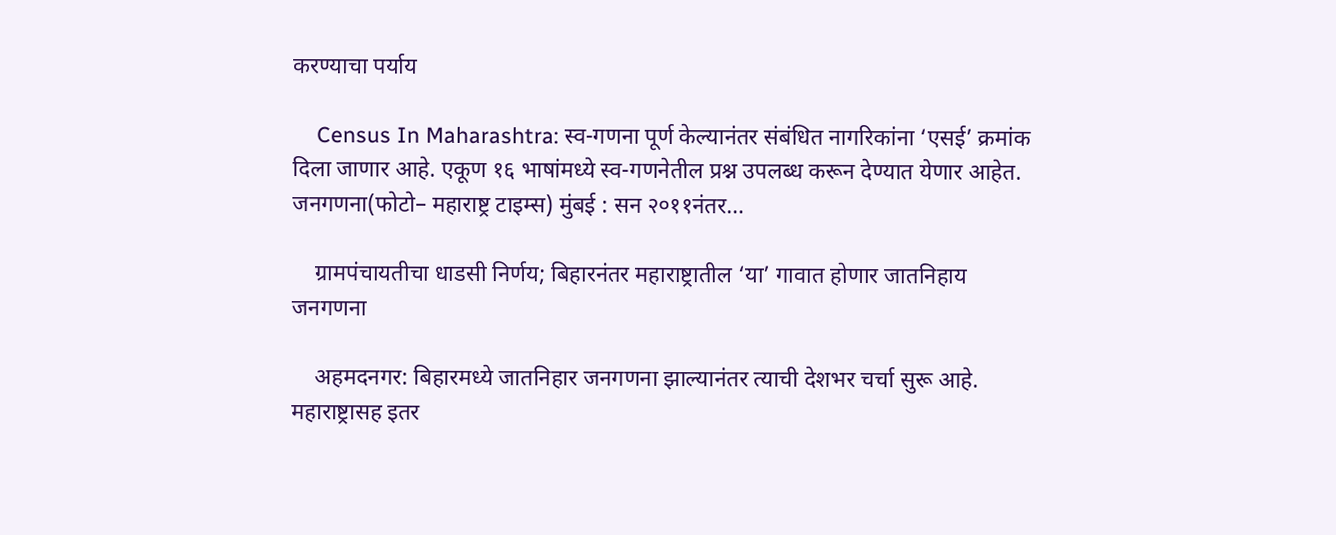करण्याचा पर्याय

    Census In Maharashtra: स्व-गणना पूर्ण केल्यानंतर संबंधित नागरिकांना ‘एसई’ क्रमांक दिला जाणार आहे. एकूण १६ भाषांमध्ये स्व-गणनेतील प्रश्न उपलब्ध करून देण्यात येणार आहेत. जनगणना(फोटो– महाराष्ट्र टाइम्स) मुंबई : सन २०११नंतर…

    ग्रामपंचायतीचा धाडसी निर्णय; बिहारनंतर महाराष्ट्रातील ‘या’ गावात होणार जातनिहाय जनगणना

    अहमदनगर: बिहारमध्ये जातनिहार जनगणना झाल्यानंतर त्याची देशभर चर्चा सुरू आहे. महाराष्ट्रासह इतर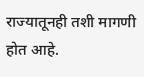राज्यातूनही तशी मागणी होत आहे.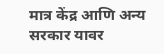मात्र केंद्र आणि अन्य सरकार यावर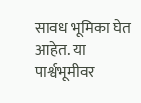सावध भूमिका घेत आहेत. या पार्श्वभूमीवर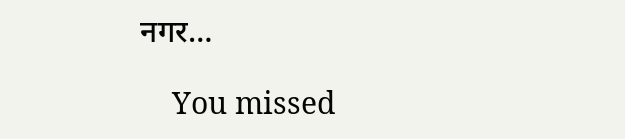नगर…

    You missed